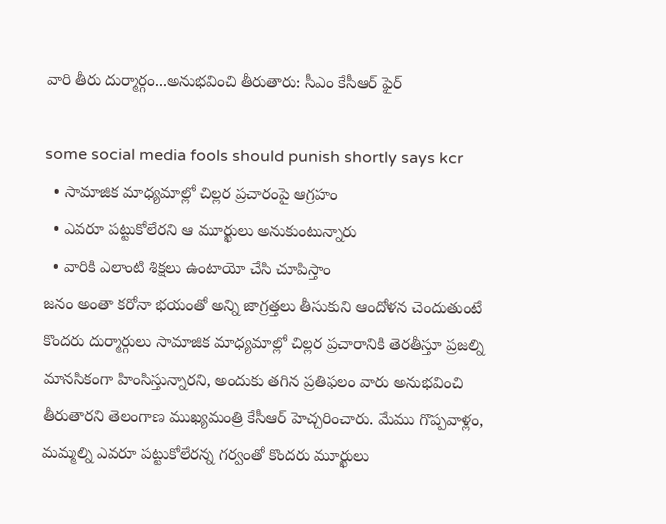వారి తీరు దుర్మార్గం...అనుభవించి తీరుతారు: సీఎం కేసీఆర్‌ ఫైర్

some social media fools should punish shortly says kcr
  • సామాజిక మాధ్యమాల్లో చిల్లర ప్రచారంపై ఆగ్రహం
  • ఎవరూ పట్టుకోలేరని ఆ మూర్ఖులు అనుకుంటున్నారు
  • వారికి ఎలాంటి శిక్షలు ఉంటాయో చేసి చూపిస్తాం
జనం అంతా కరోనా భయంతో అన్ని జాగ్రత్తలు తీసుకుని ఆందోళన చెందుతుంటే కొందరు దుర్మార్గులు సామాజిక మాధ్యమాల్లో చిల్లర ప్రచారానికి తెరతీస్తూ ప్రజల్ని మానసికంగా హింసిస్తున్నారని, అందుకు తగిన ప్రతిఫలం వారు అనుభవించి తీరుతారని తెలంగాణ ముఖ్యమంత్రి కేసీఆర్‌ హెచ్చరించారు. మేము గొప్పవాళ్లం, మమ్మల్ని ఎవరూ పట్టుకోలేరన్న గర్వంతో కొందరు మూర్ఖులు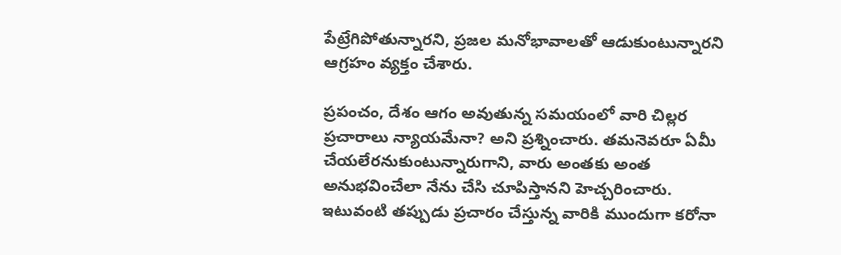పేట్రేగిపోతున్నారని, ప్రజల మనోభావాలతో ఆడుకుంటున్నారని ఆగ్రహం వ్యక్తం చేశారు.

ప్రపంచం, దేశం ఆగం అవుతున్న సమయంలో వారి చిల్లర ప్రచారాలు న్యాయమేనా? అని ప్రశ్నించారు. తమనెవరూ ఏమీ చేయలేరనుకుంటున్నారుగాని, వారు అంతకు అంత అనుభవించేలా నేను చేసి చూపిస్తానని హెచ్చరించారు. ఇటువంటి తప్పుడు ప్రచారం చేస్తున్న వారికి ముందుగా కరోనా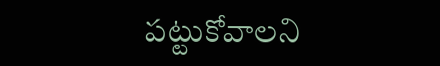పట్టుకోవాలని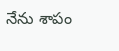నేను శాపం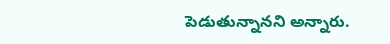పెడుతున్నానని అన్నారు.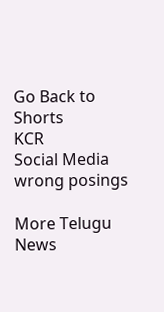Go Back to Shorts
KCR
Social Media
wrong posings

More Telugu News